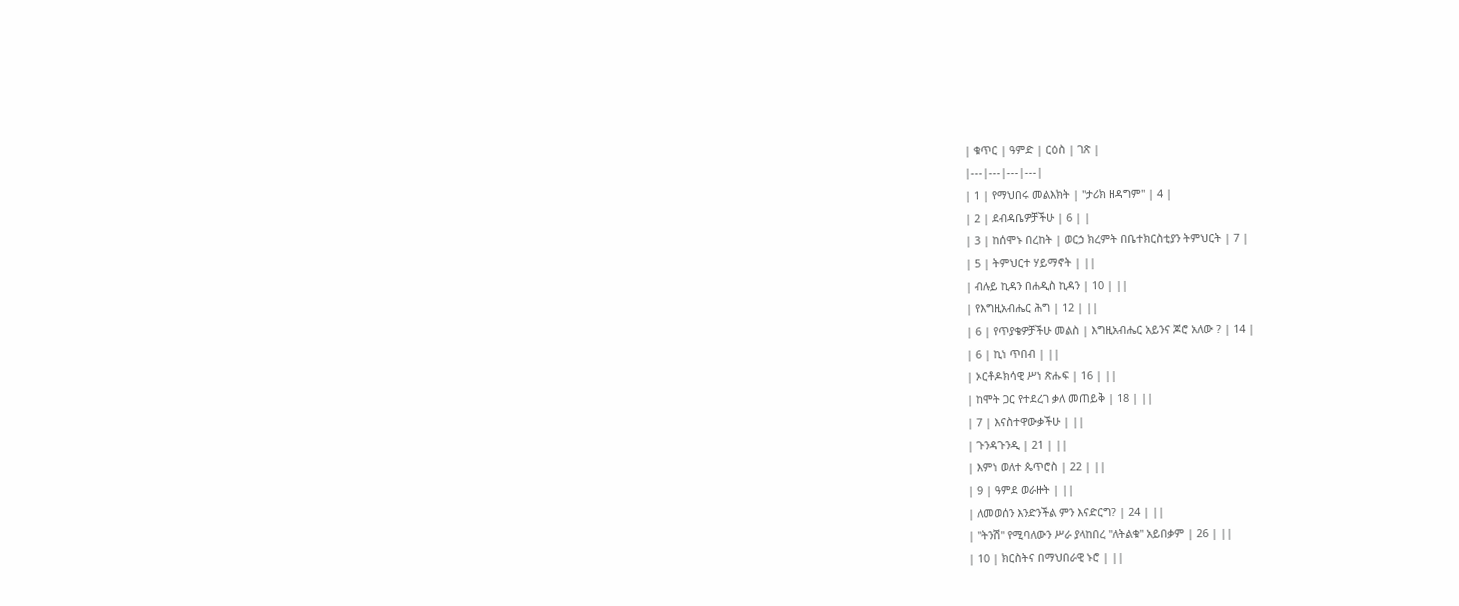| ቁጥር | ዓምድ | ርዕስ | ገጽ |
|---|---|---|---|
| 1 | የማህበሩ መልእክት | "ታሪክ ዘዳግም" | 4 |
| 2 | ደብዳቤዎቻችሁ | 6 | |
| 3 | ከሰሞኑ በረከት | ወርኃ ክረምት በቤተክርስቲያን ትምህርት | 7 |
| 5 | ትምህርተ ሃይማኖት | ||
| ብሉይ ኪዳን በሐዲስ ኪዳን | 10 | ||
| የእግዚአብሔር ሕግ | 12 | ||
| 6 | የጥያቄዎቻችሁ መልስ | እግዚአብሔር አይንና ጆሮ አለው ? | 14 |
| 6 | ኪነ ጥበብ | ||
| ኦርቶዶክሳዊ ሥነ ጽሑፍ | 16 | ||
| ከሞት ጋር የተደረገ ቃለ መጠይቅ | 18 | ||
| 7 | እናስተዋውቃችሁ | ||
| ጉንዳጉንዲ | 21 | ||
| እምነ ወለተ ጴጥሮስ | 22 | ||
| 9 | ዓምደ ወራዙት | ||
| ለመወሰን እንድንችል ምን እናድርግ? | 24 | ||
| "ትንሽ" የሚባለውን ሥራ ያላከበረ "ለትልቁ" አይበቃም | 26 | ||
| 10 | ክርስትና በማህበራዊ ኑሮ | ||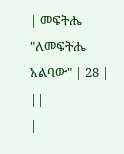| መፍትሔ "ለመፍትሔ አልባው" | 28 | ||
|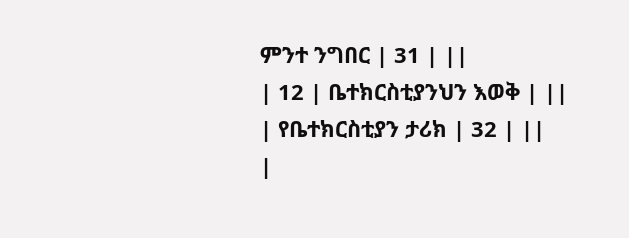ምንተ ንግበር | 31 | ||
| 12 | ቤተክርስቲያንህን እወቅ | ||
| የቤተክርስቲያን ታሪክ | 32 | ||
|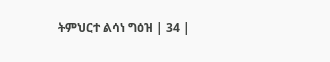ትምህርተ ልሳነ ግዕዝ | 34 |